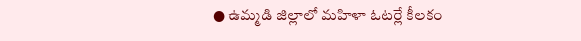● ఉమ్మడి జిల్లాలో మహిళా ఓటర్లే కీలకం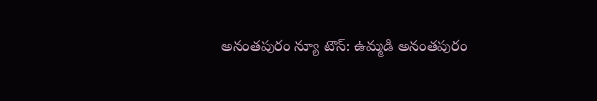అనంతపురం న్యూ టౌన్: ఉమ్మడి అనంతపురం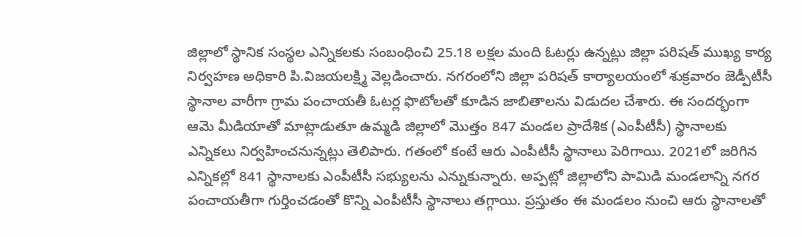జిల్లాలో స్థానిక సంస్థల ఎన్నికలకు సంబంధించి 25.18 లక్షల మంది ఓటర్లు ఉన్నట్లు జిల్లా పరిషత్ ముఖ్య కార్య నిర్వహణ అధికారి పి.విజయలక్ష్మి వెల్లడించారు. నగరంలోని జిల్లా పరిషత్ కార్యాలయంలో శుక్రవారం జెడ్పీటీసీ స్థానాల వారీగా గ్రామ పంచాయతీ ఓటర్ల ఫొటోలతో కూడిన జాబితాలను విడుదల చేశారు. ఈ సందర్భంగా ఆమె మీడియాతో మాట్లాడుతూ ఉమ్మడి జిల్లాలో మొత్తం 847 మండల ప్రాదేశిక (ఎంపీటీసీ) స్థానాలకు ఎన్నికలు నిర్వహించనున్నట్లు తెలిపారు. గతంలో కంటే ఆరు ఎంపీటీసీ స్థానాలు పెరిగాయి. 2021లో జరిగిన ఎన్నికల్లో 841 స్థానాలకు ఎంపీటీసీ సభ్యులను ఎన్నుకున్నారు. అప్పట్లో జిల్లాలోని పామిడి మండలాన్ని నగర పంచాయతీగా గుర్తించడంతో కొన్ని ఎంపీటీసీ స్థానాలు తగ్గాయి. ప్రస్తుతం ఈ మండలం నుంచి ఆరు స్థానాలతో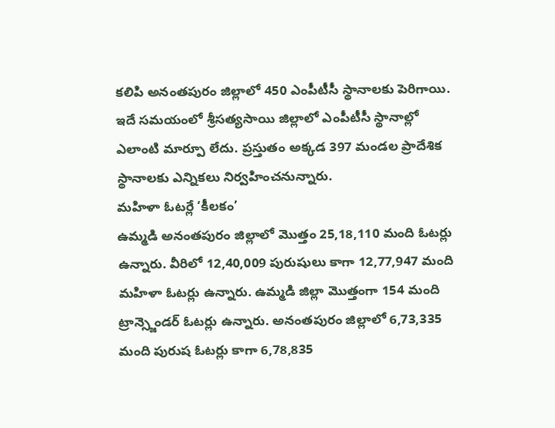కలిపి అనంతపురం జిల్లాలో 450 ఎంపీటీసీ స్థానాలకు పెరిగాయి. ఇదే సమయంలో శ్రీసత్యసాయి జిల్లాలో ఎంపీటీసీ స్థానాల్లో ఎలాంటి మార్పూ లేదు. ప్రస్తుతం అక్కడ 397 మండల ప్రాదేశిక స్థానాలకు ఎన్నికలు నిర్వహించనున్నారు.
మహిళా ఓటర్లే ‘కీలకం’
ఉమ్మడి అనంతపురం జిల్లాలో మొత్తం 25,18,110 మంది ఓటర్లు ఉన్నారు. వీరిలో 12,40,009 పురుషులు కాగా 12,77,947 మంది మహిళా ఓటర్లు ఉన్నారు. ఉమ్మడి జిల్లా మొత్తంగా 154 మంది ట్రాన్స్జెండర్ ఓటర్లు ఉన్నారు. అనంతపురం జిల్లాలో 6,73,335 మంది పురుష ఓటర్లు కాగా 6,78,835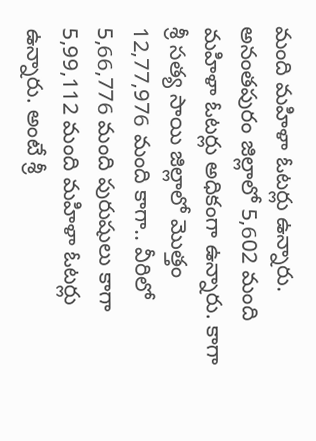మంది మహిళా ఓటర్లు ఉన్నారు. అనంతపురం జిల్లాలో 5,602 మంది మహిళా ఓటర్లు అధికంగా ఉన్నారు. కాగా శ్రీ సత్య సాయి జిల్లాలో మొత్తం 12,77,976 మంది కాగా.. వీరిలో 5,66,776 మంది పురుషులు కాగా 5,99,112 మంది మహిళా ఓటర్లు ఉన్నారు. అంటే శ్రీ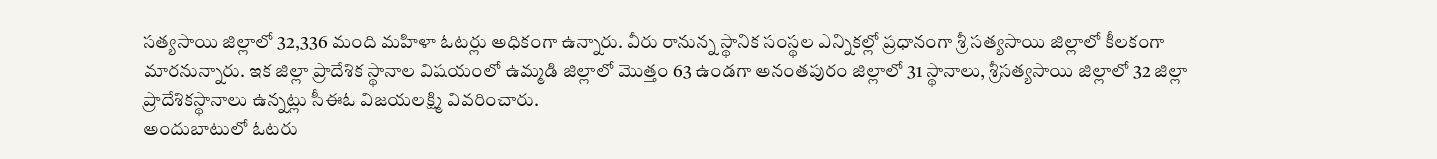సత్యసాయి జిల్లాలో 32,336 మంది మహిళా ఓటర్లు అధికంగా ఉన్నారు. వీరు రానున్న స్థానిక సంస్థల ఎన్నికల్లో ప్రధానంగా శ్రీ సత్యసాయి జిల్లాలో కీలకంగా మారనున్నారు. ఇక జిల్లా ప్రాదేశిక స్థానాల విషయంలో ఉమ్మడి జిల్లాలో మొత్తం 63 ఉండగా అనంతపురం జిల్లాలో 31 స్థానాలు, శ్రీసత్యసాయి జిల్లాలో 32 జిల్లా ప్రాదేశికస్థానాలు ఉన్నట్లు సీఈఓ విజయలక్ష్మి వివరించారు.
అందుబాటులో ఓటరు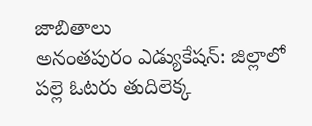జాబితాలు
అనంతపురం ఎడ్యుకేషన్: జిల్లాలో పల్లె ఓటరు తుదిలెక్క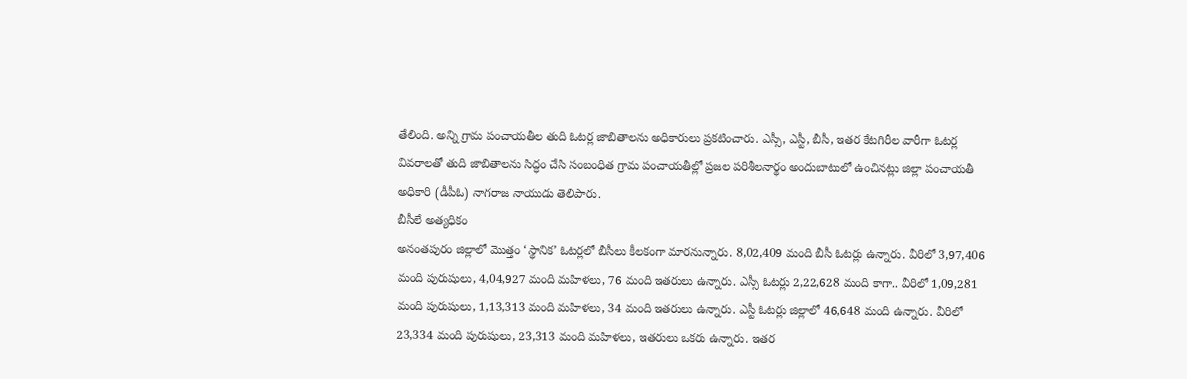తేలింది. అన్ని గ్రామ పంచాయతీల తుది ఓటర్ల జాబితాలను అధికారులు ప్రకటించారు. ఎస్సీ, ఎస్టీ, బీసీ, ఇతర కేటగిరీల వారీగా ఓటర్ల వివరాలతో తుది జాబితాలను సిద్ధం చేసి సంబంధిత గ్రామ పంచాయతీల్లో ప్రజల పరిశీలనార్థం అందుబాటులో ఉంచినట్లు జిల్లా పంచాయతీ అధికారి (డీపీఓ) నాగరాజ నాయుడు తెలిపారు.
బీసీలే అత్యధికం
అనంతపురం జిల్లాలో మొత్తం ‘స్థానిక’ ఓటర్లలో బీసీలు కీలకంగా మారనున్నారు. 8,02,409 మంది బీసీ ఓటర్లు ఉన్నారు. వీరిలో 3,97,406 మంది పురుషులు, 4,04,927 మంది మహిళలు, 76 మంది ఇతరులు ఉన్నారు. ఎస్సీ ఓటర్లు 2,22,628 మంది కాగా.. వీరిలో 1,09,281 మంది పురుషులు, 1,13,313 మంది మహిళలు, 34 మంది ఇతరులు ఉన్నారు. ఎస్టీ ఓటర్లు జిల్లాలో 46,648 మంది ఉన్నారు. వీరిలో 23,334 మంది పురుషులు, 23,313 మంది మహిళలు, ఇతరులు ఒకరు ఉన్నారు. ఇతర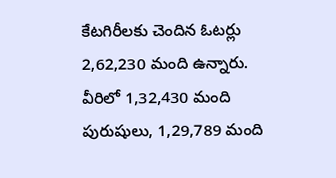కేటగిరీలకు చెందిన ఓటర్లు 2,62,230 మంది ఉన్నారు. వీరిలో 1,32,430 మంది పురుషులు, 1,29,789 మంది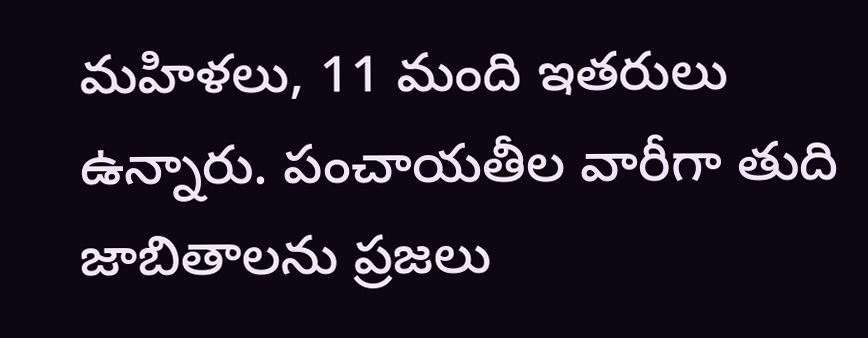మహిళలు, 11 మంది ఇతరులు ఉన్నారు. పంచాయతీల వారీగా తుది జాబితాలను ప్రజలు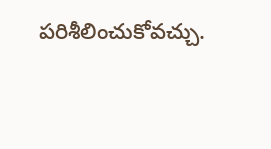పరిశీలించుకోవచ్చు.